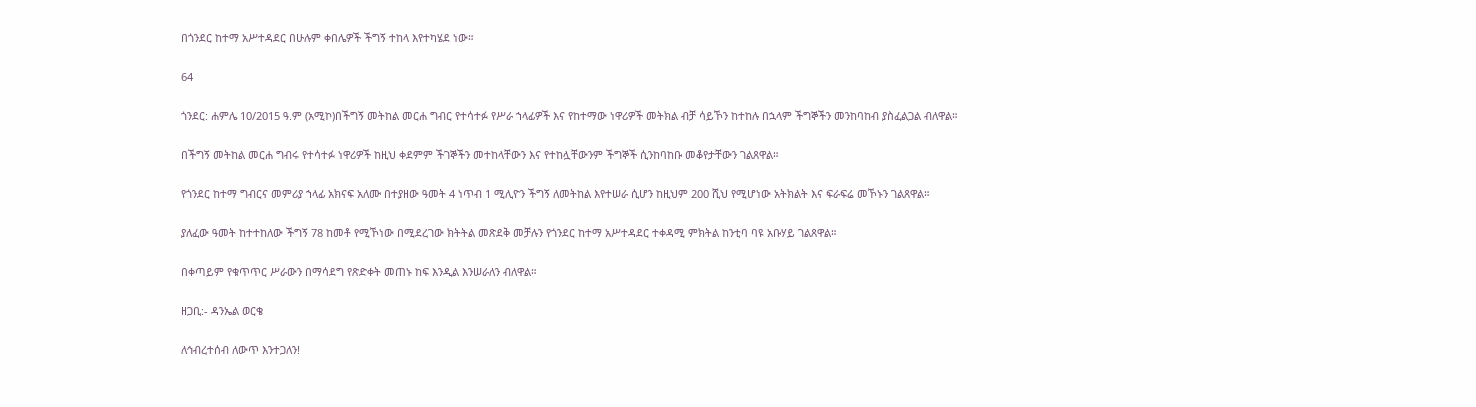በጎንደር ከተማ አሥተዳደር በሁሉም ቀበሌዎች ችግኝ ተከላ እየተካሄደ ነው።

64

ጎንደር: ሐምሌ 10/2015 ዓ.ም (አሚኮ)በችግኝ መትከል መርሐ ግብር የተሳተፉ የሥራ ኀላፊዎች እና የከተማው ነዋሪዎች መትክል ብቻ ሳይኾን ከተከሉ በኋላም ችግኞችን መንከባከብ ያስፈልጋል ብለዋል።

በችግኝ መትከል መርሐ ግብሩ የተሳተፉ ነዋሪዎች ከዚህ ቀደምም ችገኞችን መተከላቸውን እና የተከሏቸውንም ችግኞች ሲንከባከቡ መቆየታቸውን ገልጸዋል።

የጎንደር ከተማ ግብርና መምሪያ ኀላፊ አክናፍ አለሙ በተያዘው ዓመት 4 ነጥብ 1 ሚሊዮን ችግኝ ለመትከል እየተሠራ ሲሆን ከዚህም 200 ሺህ የሚሆነው አትክልት እና ፍራፍሬ መኾኑን ገልጸዋል።

ያለፈው ዓመት ከተተከለው ችግኝ 78 ከመቶ የሚኾነው በሚደረገው ክትትል መጽደቅ መቻሉን የጎንደር ከተማ አሥተዳደር ተቀዳሚ ምክትል ከንቲባ ባዩ አቡሃይ ገልጸዋል።

በቀጣይም የቁጥጥር ሥራውን በማሳደግ የጽድቀት መጠኑ ከፍ እንዲል እንሠራለን ብለዋል።

ዘጋቢ:- ዳንኤል ወርቄ

ለኅብረተሰብ ለውጥ እንተጋለን!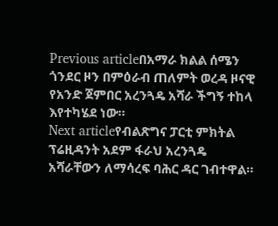Previous articleበአማራ ክልል ሰሜን ጎንደር ዞን በምዕራብ ጠለምት ወረዳ ዞናዊ የአንድ ጀምበር አረንጓዴ አሻራ ችግኝ ተከላ እየተካሄደ ነው።
Next articleየብልጽግና ፓርቲ ምክትል ፕሬዚዳንት አደም ፋራህ አረንጓዴ አሻራቸውን ለማሳረፍ ባሕር ዳር ገብተዋል።